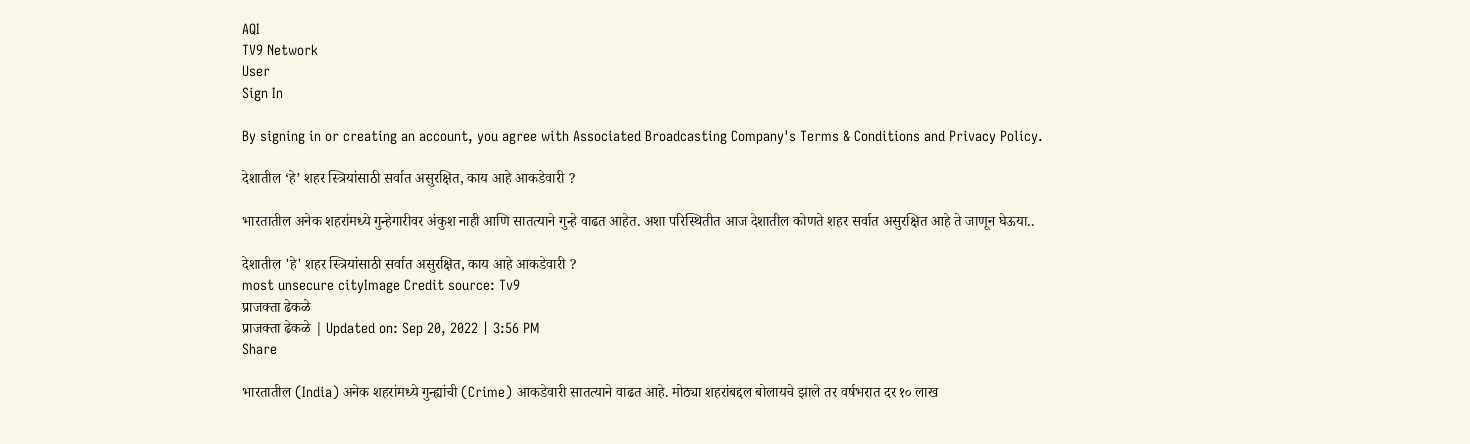AQI
TV9 Network
User
Sign In

By signing in or creating an account, you agree with Associated Broadcasting Company's Terms & Conditions and Privacy Policy.

देशातील ‘हे’ शहर स्त्रियांसाठी सर्वात असुरक्षित, काय आहे आकडेवारी ?

भारतातील अनेक शहरांमध्ये गुन्हेगारीवर अंकुश नाही आणि सातत्याने गुन्हे वाढत आहेत. अशा परिस्थितीत आज देशातील कोणते शहर सर्वात असुरक्षित आहे ते जाणून घेऊया..

देशातील 'हे' शहर स्त्रियांसाठी सर्वात असुरक्षित, काय आहे आकडेवारी ?
most unsecure cityImage Credit source: Tv9
प्राजक्ता ढेकळे
प्राजक्ता ढेकळे | Updated on: Sep 20, 2022 | 3:56 PM
Share

भारतातील (India) अनेक शहरांमध्ये गुन्ह्यांची (Crime) आकडेवारी सातत्याने वाढत आहे. मोठ्या शहरांबद्दल बोलायचे झाले तर वर्षभरात दर १० लाख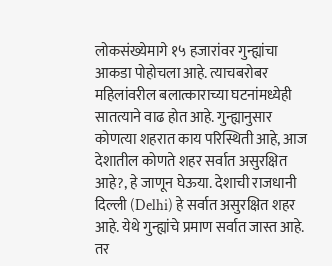लोकसंख्येमागे १५ हजारांवर गुन्ह्यांचा आकडा पोहोचला आहे. त्याचबरोबर महिलांवरील बलात्काराच्या घटनांमध्येही सातत्याने वाढ होत आहे. गुन्ह्यानुसार कोणत्या शहरात काय परिस्थिती आहे, आज देशातील कोणते शहर सर्वात असुरक्षित आहे?, हे जाणून घेऊया. देशाची राजधानी दिल्ली (Delhi) हे सर्वात असुरक्षित शहर आहे. येथे गुन्ह्यांचे प्रमाण सर्वात जास्त आहे. तर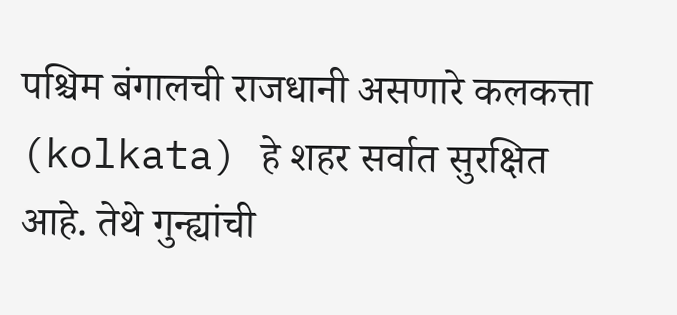पश्चिम बंगालची राजधानी असणारे कलकत्ता (kolkata) हे शहर सर्वात सुरक्षित आहे. तेथे गुन्ह्यांची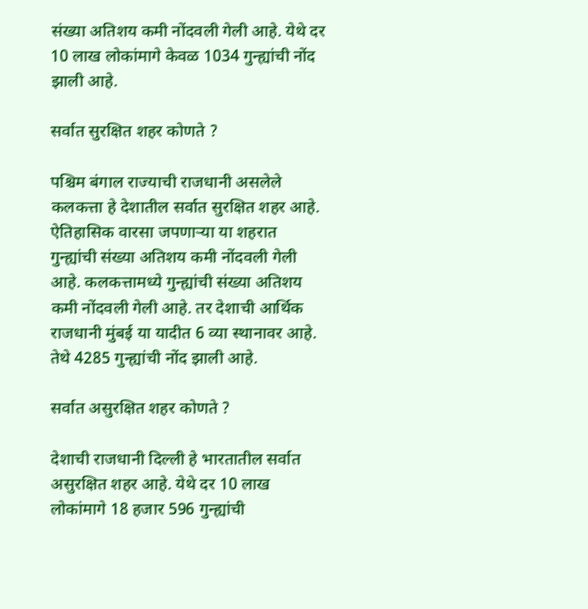संख्या अतिशय कमी नोंदवली गेली आहे. येथे दर 10 लाख लोकांमागे केवळ 1034 गुन्ह्यांची नोंद झाली आहे.

सर्वात सुरक्षित शहर कोणते ?

पश्चिम बंगाल राज्याची राजधानी असलेले कलकत्ता हे देशातील सर्वात सुरक्षित शहर आहे. ऐतिहासिक वारसा जपणाऱ्या या शहरात गुन्ह्यांची संख्या अतिशय कमी नोंदवली गेली आहे. कलकत्तामध्ये गुन्ह्यांची संख्या अतिशय कमी नोंदवली गेली आहे. तर देशाची आर्थिक राजधानी मुंबई या यादीत 6 व्या स्थानावर आहे. तेथे 4285 गुन्ह्यांची नोंद झाली आहे.

सर्वात असुरक्षित शहर कोणते ?

देशाची राजधानी दिल्ली हे भारतातील सर्वात असुरक्षित शहर आहे. येथे दर 10 लाख लोकांमागे 18 हजार 596 गुन्ह्यांची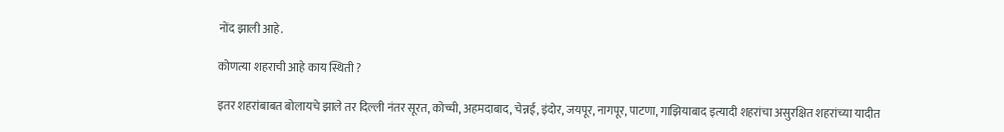नोंद झाली आहे.

कोणत्या शहराची आहे काय स्थिती ?

इतर शहरांबाबत बोलायचे झाले तर दिल्ली नंतर सूरत, कोच्ची, अहमदाबाद, चेन्नई, इंदोर, जयपूर, नागपूर, पाटणा, गाझियाबाद इत्यादी शहरांचा असुरक्षित शहरांच्या यादीत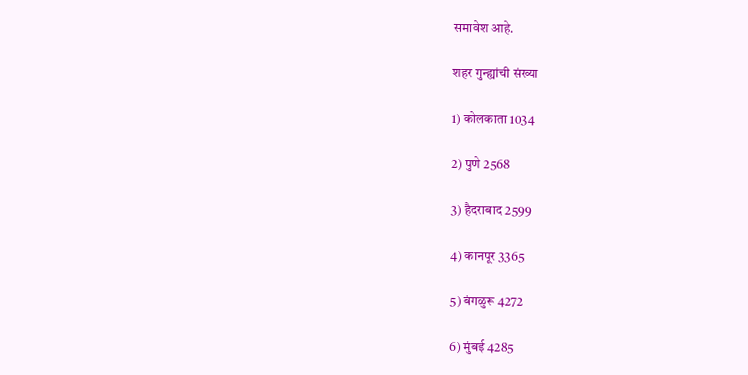समावेश आहे.

शहर गुन्ह्यांची संख्या

1) कोलकाता 1034

2) पुणे 2568

3) हैदराबाद 2599

4) कानपूर 3365

5) बंगळुरू 4272

6) मुंबई 4285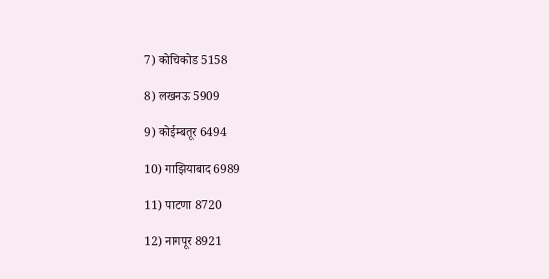7) कोचिकोड 5158

8) लखनऊ 5909

9) कोईम्बतूर 6494

10) गाझियाबाद 6989

11) पाटणा 8720

12) नागपूर 8921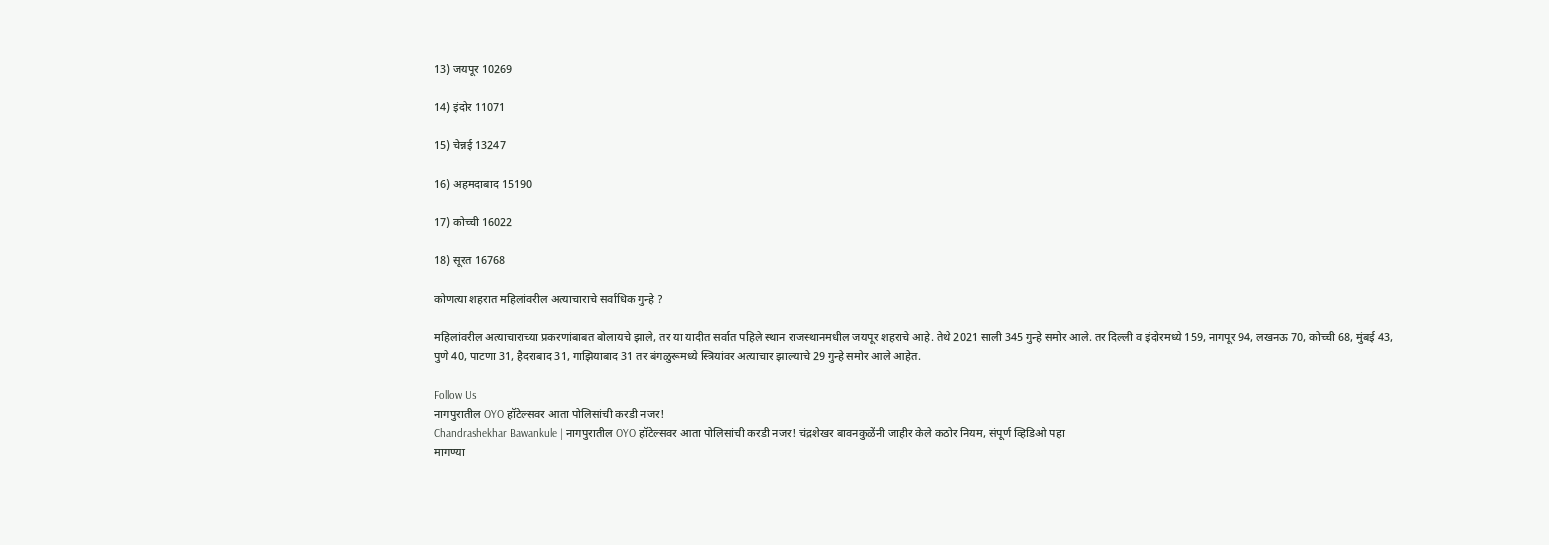13) जयपूर 10269

14) इंदोर 11071

15) चेन्नई 13247

16) अहमदाबाद 15190

17) कोच्ची 16022

18) सूरत 16768

कोणत्या शहरात महिलांवरील अत्याचाराचे सर्वाधिक गुन्हे ?

महिलांवरील अत्याचाराच्या प्रकरणांबाबत बोलायचे झाले, तर या यादीत सर्वात पहिले स्थान राजस्थानमधील जयपूर शहराचे आहे. तेथे 2021 साली 345 गुन्हे समोर आले. तर दिल्ली व इंदोरमध्ये 159, नागपूर 94, लखनऊ 70, कोच्ची 68, मुंबई 43, पुणे 40, पाटणा 31, हैदराबाद 31, गाझियाबाद 31 तर बंगळुरूमध्ये स्त्रियांवर अत्याचार झाल्याचे 29 गुन्हे समोर आले आहेत.

Follow Us
नागपुरातील OYO हॉटेल्सवर आता पोलिसांची करडी नजर!
Chandrashekhar Bawankule | नागपुरातील OYO हॉटेल्सवर आता पोलिसांची करडी नजर! चंद्रशेखर बावनकुळेंनी जाहीर केले कठोर नियम, संपूर्ण व्हिडिओ पहा
मागण्या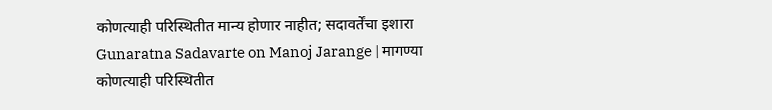कोणत्याही परिस्थितीत मान्य होणार नाहीत; सदावर्तेंचा इशारा
Gunaratna Sadavarte on Manoj Jarange | मागण्या कोणत्याही परिस्थितीत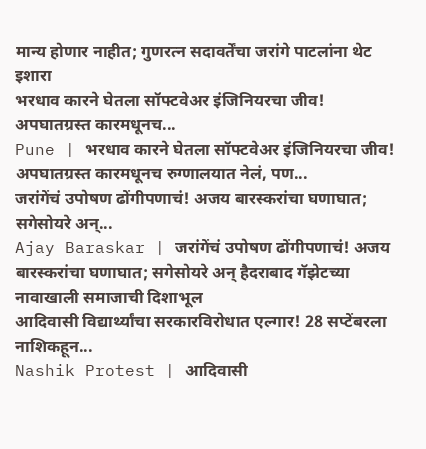मान्य होणार नाहीत; गुणरत्न सदावर्तेंचा जरांगे पाटलांना थेट इशारा
भरधाव कारने घेतला सॉफ्टवेअर इंजिनियरचा जीव! अपघातग्रस्त कारमधूनच...
Pune | भरधाव कारने घेतला सॉफ्टवेअर इंजिनियरचा जीव! अपघातग्रस्त कारमधूनच रुग्णालयात नेलं, पण...
जरांगेंचं उपोषण ढोंगीपणाचं! अजय बारस्करांचा घणाघात; सगेसोयरे अन्...
Ajay Baraskar | जरांगेंचं उपोषण ढोंगीपणाचं! अजय बारस्करांचा घणाघात; सगेसोयरे अन् हैदराबाद गॅझेटच्या नावाखाली समाजाची दिशाभूल
आदिवासी विद्यार्थ्यांचा सरकारविरोधात एल्गार! 28 सप्टेंबरला नाशिकहून...
Nashik Protest | आदिवासी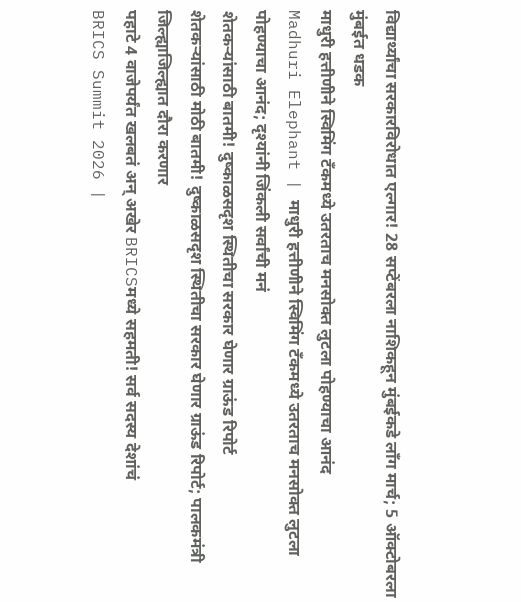विद्यार्थ्यांचा सरकारविरोधात एल्गार! 28 सप्टेंबरला नाशिकहून मुंबईकडे लॉंग मार्च; 5 ऑक्टोबरला मुंबईत धडक
माधुरी हत्तीणीने स्विमिंग टँकमध्ये उतरताच मनसोक्त लुटला पोहण्याचा आनंद
Madhuri Elephant | माधुरी हत्तीणीने स्विमिंग टँकमध्ये उतरताच मनसोक्त लुटला पोहण्याचा आनंद; दृश्यांनी जिंकली सर्वांची मनं
शेतकऱ्यांसाठी बातमी! दुष्काळसदृश स्थितीचा सरकार घेणार ग्राऊंड रिपोर्ट
शेतकऱ्यांसाठी मोठी बातमी! दुष्काळसदृश स्थितीचा सरकार घेणार ग्राऊंड रिपोर्ट; पालकमंत्री जिल्ह्याजिल्ह्यात दौरा करणार
पहाटे 4 वाजेपर्यंत खलबतं अन् अखेर BRICSमध्ये सहमती! सर्व सदस्य देशांचं
BRICS Summit 2026 |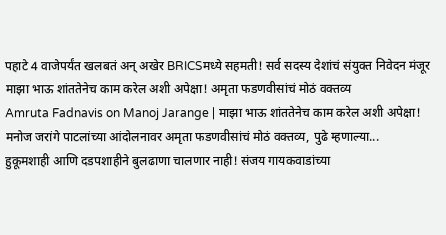पहाटे 4 वाजेपर्यंत खलबतं अन् अखेर BRICSमध्ये सहमती! सर्व सदस्य देशांचं संयुक्त निवेदन मंजूर
माझा भाऊ शांततेनेच काम करेल अशी अपेक्षा! अमृता फडणवीसांचं मोठं वक्तव्य
Amruta Fadnavis on Manoj Jarange | माझा भाऊ शांततेनेच काम करेल अशी अपेक्षा! मनोज जरांगे पाटलांच्या आंदोलनावर अमृता फडणवीसांचं मोठं वक्तव्य, पुढे म्हणाल्या...
हुकूमशाही आणि दडपशाहीने बुलढाणा चालणार नाही! संजय गायकवाडांच्या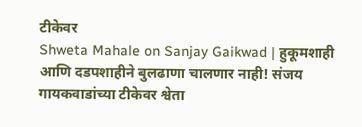टीकेवर
Shweta Mahale on Sanjay Gaikwad | हुकूमशाही आणि दडपशाहीने बुलढाणा चालणार नाही! संजय गायकवाडांच्या टीकेवर श्वेता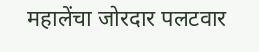महालेंचा जोरदार पलटवार